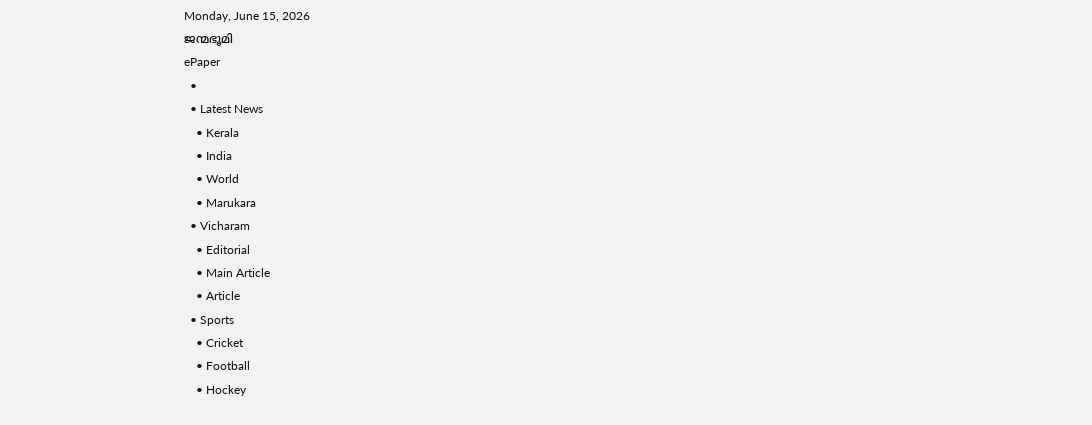Monday, June 15, 2026
ജന്മഭൂമി
ePaper
  •
  • Latest News
    • Kerala
    • India
    • World
    • Marukara
  • Vicharam
    • Editorial
    • Main Article
    • Article
  • Sports
    • Cricket
    • Football
    • Hockey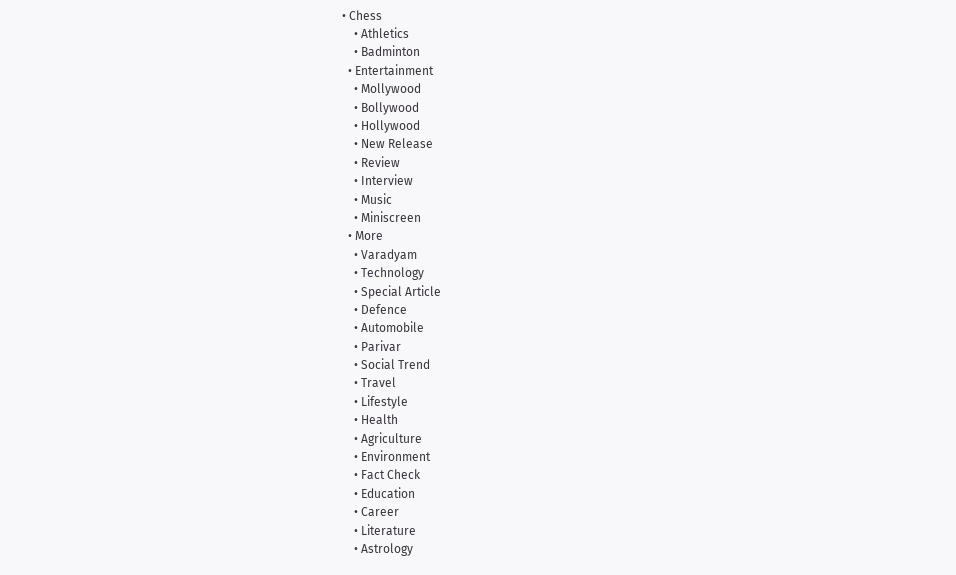• Chess
    • Athletics
    • Badminton
  • Entertainment
    • Mollywood
    • Bollywood
    • Hollywood
    • New Release
    • Review
    • Interview
    • Music
    • Miniscreen
  • More
    • Varadyam
    • Technology
    • Special Article
    • Defence
    • Automobile
    • Parivar
    • Social Trend
    • Travel
    • Lifestyle
    • Health
    • Agriculture
    • Environment
    • Fact Check
    • Education
    • Career
    • Literature
    • Astrology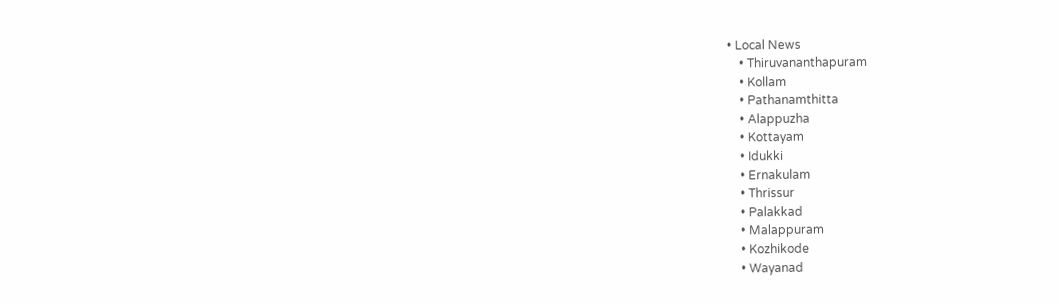• Local News
    • Thiruvananthapuram
    • Kollam
    • Pathanamthitta
    • Alappuzha
    • Kottayam
    • Idukki
    • Ernakulam
    • Thrissur
    • Palakkad
    • Malappuram
    • Kozhikode
    • Wayanad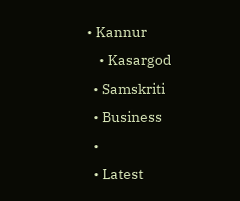• Kannur
    • Kasargod
  • Samskriti
  • Business
  •
  • Latest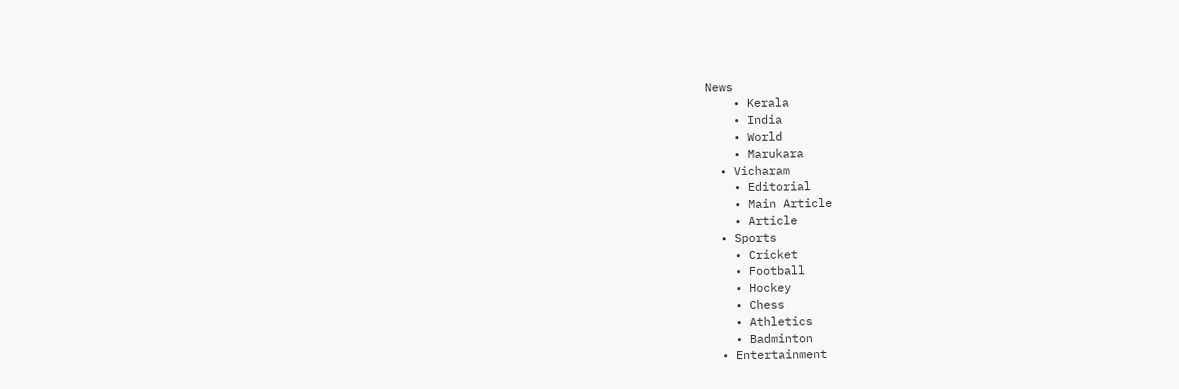News
    • Kerala
    • India
    • World
    • Marukara
  • Vicharam
    • Editorial
    • Main Article
    • Article
  • Sports
    • Cricket
    • Football
    • Hockey
    • Chess
    • Athletics
    • Badminton
  • Entertainment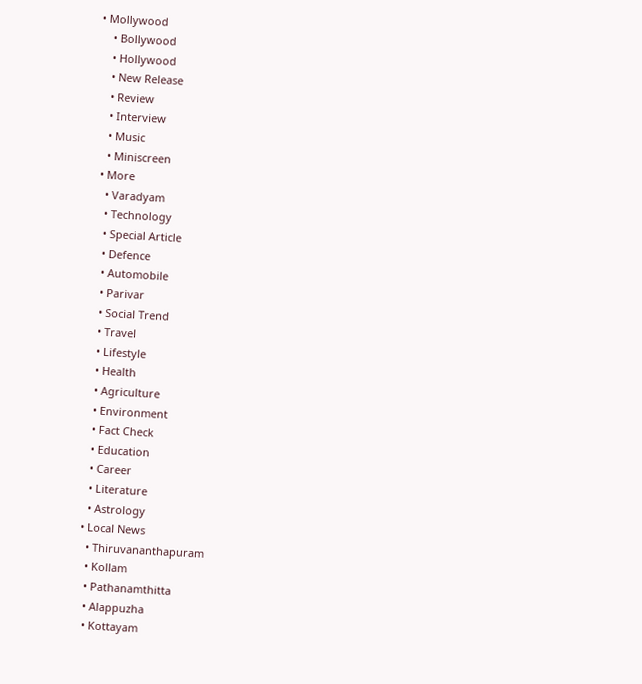• Mollywood
    • Bollywood
    • Hollywood
    • New Release
    • Review
    • Interview
    • Music
    • Miniscreen
  • More
    • Varadyam
    • Technology
    • Special Article
    • Defence
    • Automobile
    • Parivar
    • Social Trend
    • Travel
    • Lifestyle
    • Health
    • Agriculture
    • Environment
    • Fact Check
    • Education
    • Career
    • Literature
    • Astrology
  • Local News
    • Thiruvananthapuram
    • Kollam
    • Pathanamthitta
    • Alappuzha
    • Kottayam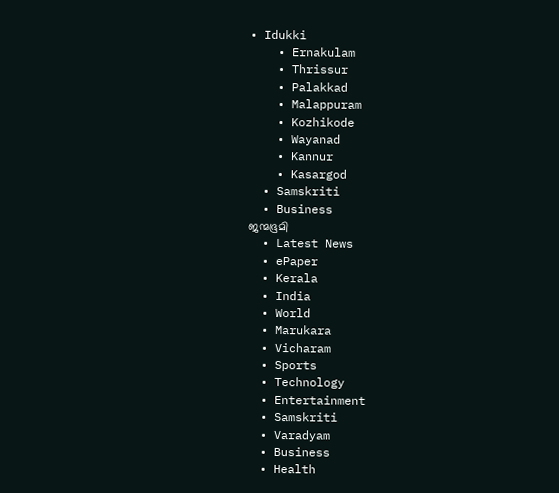• Idukki
    • Ernakulam
    • Thrissur
    • Palakkad
    • Malappuram
    • Kozhikode
    • Wayanad
    • Kannur
    • Kasargod
  • Samskriti
  • Business
ജന്മഭൂമി
  • Latest News
  • ePaper
  • Kerala
  • India
  • World
  • Marukara
  • Vicharam
  • Sports
  • Technology
  • Entertainment
  • Samskriti
  • Varadyam
  • Business
  • Health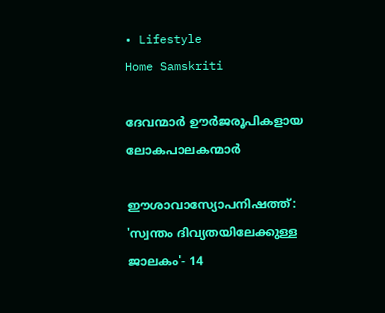• Lifestyle
Home Samskriti

ദേവന്മാര്‍ ഊര്‍ജരൂപികളായ ലോകപാലകന്മാര്‍

ഈശാവാസ്യോപനിഷത്ത്: 'സ്വന്തം ദിവ്യതയിലേക്കുള്ള ജാലകം'- 14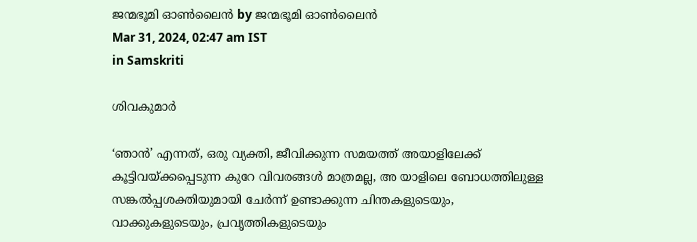ജന്മഭൂമി ഓണ്‍ലൈന്‍ by ജന്മഭൂമി ഓണ്‍ലൈന്‍
Mar 31, 2024, 02:47 am IST
in Samskriti

ശിവകുമാര്‍

‘ഞാന്‍’ എന്നത്, ഒരു വ്യക്തി, ജീവിക്കുന്ന സമയത്ത് അയാളിലേക്ക് കൂട്ടിവയ്‌ക്കപ്പെടുന്ന കുറേ വിവരങ്ങള്‍ മാത്രമല്ല, അ യാളിലെ ബോധത്തിലുള്ള സങ്കല്‍പ്പശക്തിയുമായി ചേര്‍ന്ന് ഉണ്ടാക്കുന്ന ചിന്തകളുടെയും, വാക്കുകളുടെയും, പ്രവൃത്തികളുടെയും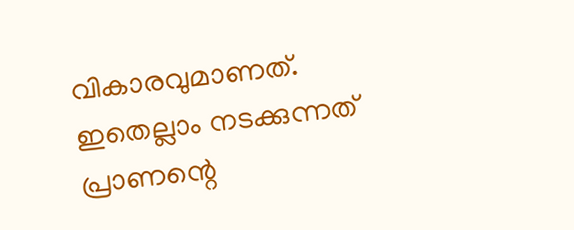വികാരവുമാണത്. ഇതെല്ലാം നടക്കുന്നത് പ്രാണന്റെ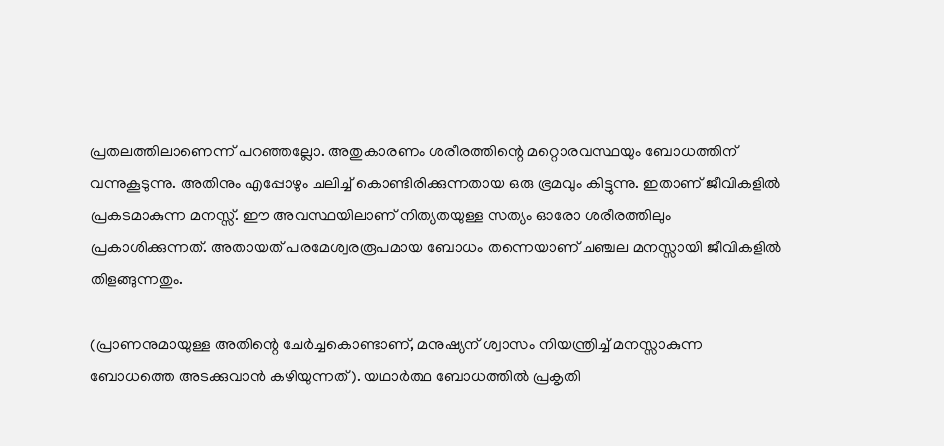പ്രതലത്തിലാണെന്ന് പറഞ്ഞല്ലോ. അതുകാരണം ശരീരത്തിന്റെ മറ്റൊരവസ്ഥയും ബോധത്തിന് വന്നുകൂടുന്നു. അതിനും എപ്പോഴും ചലിച്ച് കൊണ്ടിരിക്കുന്നതായ ഒരു ഭ്രമവും കിട്ടുന്നു. ഇതാണ് ജീവികളില്‍ പ്രകടമാകുന്ന മനസ്സ്. ഈ അവസ്ഥയിലാണ് നിത്യതയുള്ള സത്യം ഓരോ ശരീരത്തിലും പ്രകാശിക്കുന്നത്. അതായത് പരമേശ്വരരൂപമായ ബോധം തന്നെയാണ് ചഞ്ചല മനസ്സായി ജീവികളില്‍ തിളങ്ങുന്നതും.

(പ്രാണനുമായുള്ള അതിന്റെ ചേര്‍ച്ചകൊണ്ടാണ്, മനുഷ്യന് ശ്വാസം നിയന്ത്രിച്ച് മനസ്സാകുന്ന ബോധത്തെ അടക്കുവാന്‍ കഴിയുന്നത്). യഥാര്‍ത്ഥ ബോധത്തില്‍ പ്രകൃതി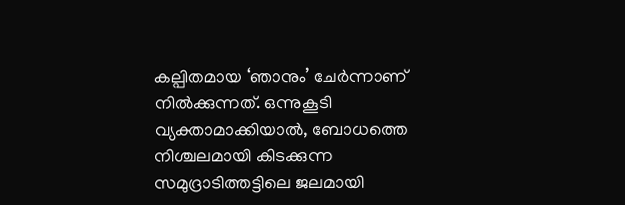കല്പിതമായ ‘ഞാനും’ ചേര്‍ന്നാണ് നില്‍ക്കുന്നത്. ഒന്നുകൂടി വ്യക്താമാക്കിയാല്‍, ബോധത്തെ നിശ്ചലമായി കിടക്കുന്ന സമുദ്രാടിത്തട്ടിലെ ജലമായി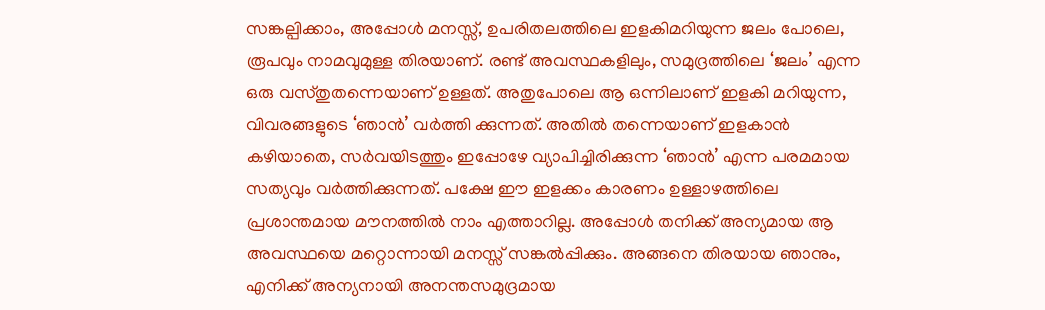സങ്കല്പിക്കാം, അപ്പോള്‍ മനസ്സ്, ഉപരിതലത്തിലെ ഇളകിമറിയുന്ന ജലം പോലെ, രൂപവും നാമവുമുള്ള തിരയാണ്. രണ്ട് അവസ്ഥകളിലും, സമുദ്രത്തിലെ ‘ജലം’ എന്ന ഒരു വസ്തുതന്നെയാണ് ഉള്ളത്. അതുപോലെ ആ ഒന്നിലാണ് ഇളകി മറിയുന്ന, വിവരങ്ങളുടെ ‘ഞാന്‍’ വര്‍ത്തി ക്കുന്നത്. അതില്‍ തന്നെയാണ് ഇളകാന്‍ കഴിയാതെ, സര്‍വയിടത്തും ഇപ്പോഴേ വ്യാപിച്ചിരിക്കുന്ന ‘ഞാന്‍’ എന്ന പരമമായ സത്യവും വര്‍ത്തിക്കുന്നത്. പക്ഷേ ഈ ഇളക്കം കാരണം ഉള്ളാഴത്തിലെ പ്രശാന്തമായ മൗനത്തില്‍ നാം എത്താറില്ല. അപ്പോള്‍ തനിക്ക് അന്യമായ ആ അവസ്ഥയെ മറ്റൊന്നായി മനസ്സ് സങ്കല്‍പ്പിക്കും. അങ്ങനെ തിരയായ ഞാനും, എനിക്ക് അന്യനായി അനന്തസമുദ്രമായ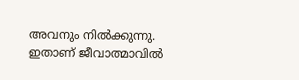അവനും നില്‍ക്കുന്നു. ഇതാണ് ജീവാത്മാവില്‍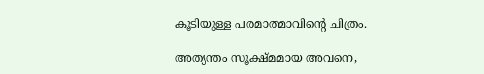കൂടിയുള്ള പരമാത്മാവിന്റെ ചിത്രം.

അത്യന്തം സൂക്ഷ്മമായ അവനെ,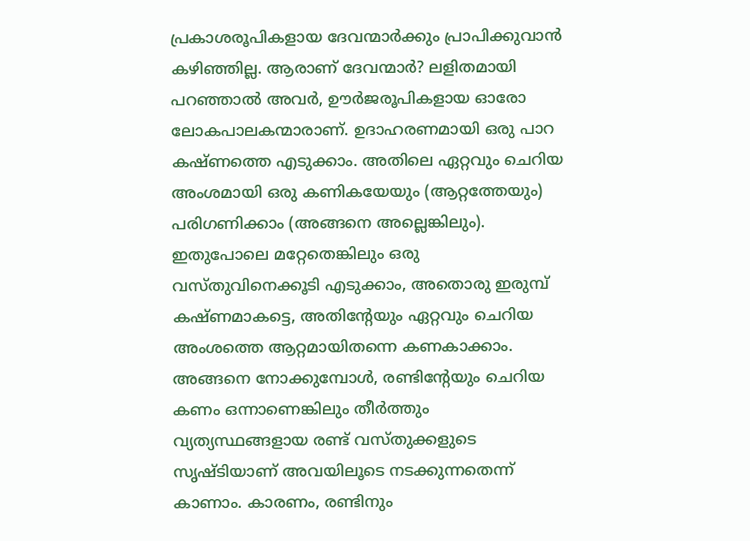പ്രകാശരൂപികളായ ദേവന്മാര്‍ക്കും പ്രാപിക്കുവാന്‍ കഴിഞ്ഞില്ല. ആരാണ് ദേവന്മാര്‍? ലളിതമായി പറഞ്ഞാല്‍ അവര്‍, ഊര്‍ജരൂപികളായ ഓരോ ലോകപാലകന്മാരാണ്. ഉദാഹരണമായി ഒരു പാറ കഷ്ണത്തെ എടുക്കാം. അതിലെ ഏറ്റവും ചെറിയ അംശമായി ഒരു കണികയേയും (ആറ്റത്തേയും) പരിഗണിക്കാം (അങ്ങനെ അല്ലെങ്കിലും). ഇതുപോലെ മറ്റേതെങ്കിലും ഒരു വസ്തുവിനെക്കൂടി എടുക്കാം, അതൊരു ഇരുമ്പ് കഷ്ണമാകട്ടെ, അതിന്റേയും ഏറ്റവും ചെറിയ അംശത്തെ ആറ്റമായിതന്നെ കണകാക്കാം. അങ്ങനെ നോക്കുമ്പോള്‍, രണ്ടിന്റേയും ചെറിയ കണം ഒന്നാണെങ്കിലും തീര്‍ത്തും വ്യത്യസ്ഥങ്ങളായ രണ്ട് വസ്തുക്കളുടെ സൃഷ്ടിയാണ് അവയിലൂടെ നടക്കുന്നതെന്ന് കാണാം. കാരണം, രണ്ടിനും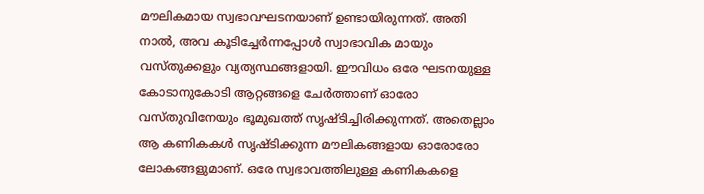മൗലികമായ സ്വഭാവഘടനയാണ് ഉണ്ടായിരുന്നത്. അതി നാല്‍, അവ കൂടിച്ചേര്‍ന്നപ്പോള്‍ സ്വാഭാവിക മായും വസ്തുക്കളും വ്യത്യസ്ഥങ്ങളായി. ഈവിധം ഒരേ ഘടനയുള്ള കോടാനുകോടി ആറ്റങ്ങളെ ചേര്‍ത്താണ് ഓരോ വസ്തുവിനേയും ഭൂമുഖത്ത് സൃഷ്ടിച്ചിരിക്കുന്നത്. അതെല്ലാം ആ കണികകള്‍ സൃഷ്ടിക്കുന്ന മൗലികങ്ങളായ ഓരോരോ ലോകങ്ങളുമാണ്. ഒരേ സ്വഭാവത്തിലുള്ള കണികകളെ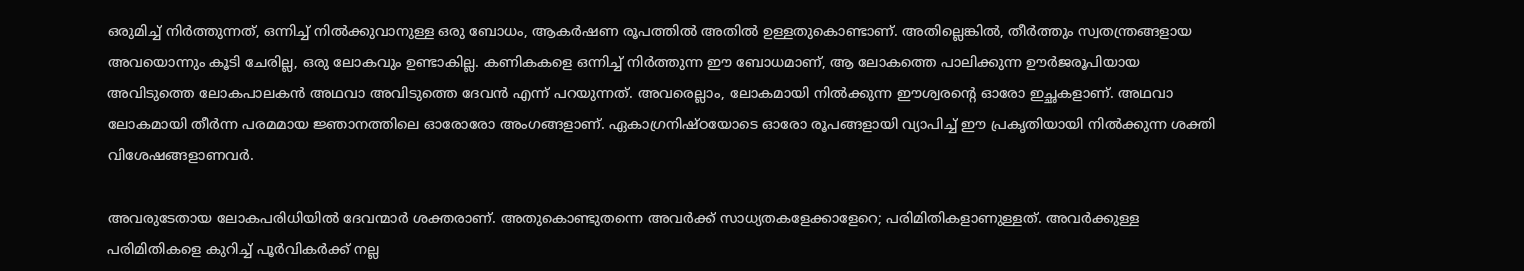ഒരുമിച്ച് നിര്‍ത്തുന്നത്, ഒന്നിച്ച് നില്‍ക്കുവാനുള്ള ഒരു ബോധം, ആകര്‍ഷണ രൂപത്തില്‍ അതില്‍ ഉള്ളതുകൊണ്ടാണ്. അതില്ലെങ്കില്‍, തീര്‍ത്തും സ്വതന്ത്രങ്ങളായ അവയൊന്നും കൂടി ചേരില്ല, ഒരു ലോകവും ഉണ്ടാകില്ല. കണികകളെ ഒന്നിച്ച് നിര്‍ത്തുന്ന ഈ ബോധമാണ്, ആ ലോകത്തെ പാലിക്കുന്ന ഊര്‍ജരൂപിയായ അവിടുത്തെ ലോകപാലകന്‍ അഥവാ അവിടുത്തെ ദേവന്‍ എന്ന് പറയുന്നത്. അവരെല്ലാം, ലോകമായി നില്‍ക്കുന്ന ഈശ്വരന്റെ ഓരോ ഇച്ഛകളാണ്. അഥവാ ലോകമായി തീര്‍ന്ന പരമമായ ജ്ഞാനത്തിലെ ഓരോരോ അംഗങ്ങളാണ്. ഏകാഗ്രനിഷ്ഠയോടെ ഓരോ രൂപങ്ങളായി വ്യാപിച്ച് ഈ പ്രകൃതിയായി നില്‍ക്കുന്ന ശക്തി വിശേഷങ്ങളാണവര്‍.

അവരുടേതായ ലോകപരിധിയില്‍ ദേവന്മാര്‍ ശക്തരാണ്. അതുകൊണ്ടുതന്നെ അവര്‍ക്ക് സാധ്യതകളേക്കാളേറെ; പരിമിതികളാണുള്ളത്. അവര്‍ക്കുള്ള പരിമിതികളെ കുറിച്ച് പൂര്‍വികര്‍ക്ക് നല്ല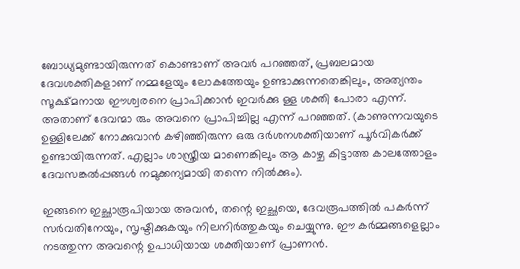ബോധ്യമുണ്ടായിരുന്നത് കൊണ്ടാണ് അവര്‍ പറഞ്ഞത്, പ്രബലമായ ദേവശക്തികളാണ് നമ്മളേയും ലോകത്തേയും ഉണ്ടാക്കുന്നതെങ്കിലും, അത്യന്തം സൂക്ഷ്മനായ ഈശ്വരനെ പ്രാപിക്കാന്‍ ഇവര്‍ക്കു ള്ള ശക്തി പോരാ എന്ന്. അതാണ് ദേവന്മാ രും അവനെ പ്രാപിച്ചില്ല എന്ന് പറഞ്ഞത്. (കാണുന്നവയുടെ ഉള്ളിലേക്ക് നോക്കുവാന്‍ കഴിഞ്ഞിരുന്ന ഒരു ദര്‍ശനശക്തിയാണ് പൂര്‍വികര്‍ക്ക് ഉണ്ടായിരുന്നത്. എല്ലാം ശാസ്ത്രീയ മാണെങ്കിലും ആ കാഴ്ച കിട്ടാത്ത കാലത്തോളം ദേവസങ്കല്‍പ്പങ്ങള്‍ നമുക്കന്യമായി തന്നെ നില്‍ക്കും).

ഇങ്ങനെ ഇച്ഛാരൂപിയായ അവന്‍, തന്റെ ഇച്ഛയെ, ദേവരൂപത്തില്‍ പകര്‍ന്ന് സര്‍വതിനേയും, സൃഷ്ടിക്കുകയും നിലനിര്‍ത്തുകയും ചെയ്യുന്നു. ഈ കര്‍മ്മങ്ങളെല്ലാം നടത്തുന്ന അവന്റെ ഉപാധിയായ ശക്തിയാണ് പ്രാണന്‍.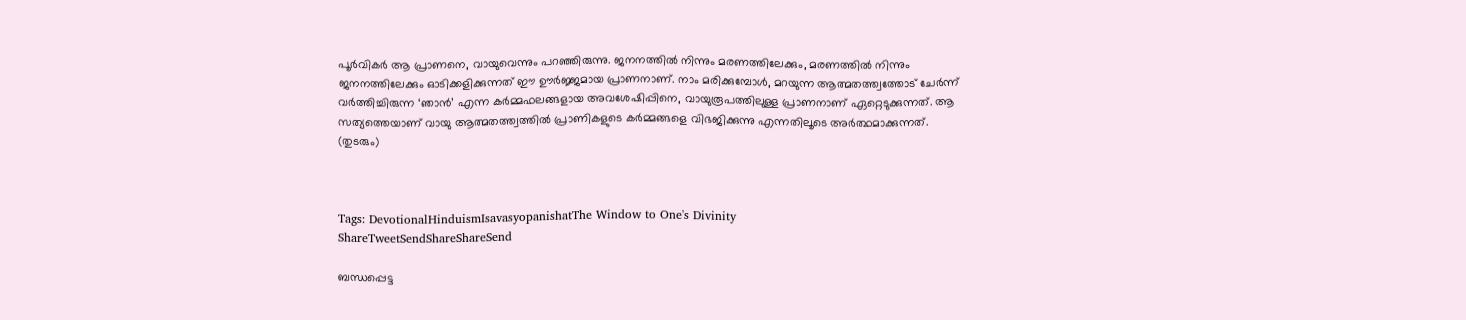പൂര്‍വികര്‍ ആ പ്രാണനെ, വായുവെന്നും പറഞ്ഞിരുന്നു. ജനനത്തില്‍ നിന്നും മരണത്തിലേക്കും, മരണത്തില്‍ നിന്നും ജനനത്തിലേക്കും ഓടിക്കളിക്കുന്നത് ഈ ഊര്‍ജ്ജമായ പ്രാണനാണ്. നാം മരിക്കുമ്പോള്‍, മറയുന്ന ആത്മതത്ത്വത്തോട് ചേര്‍ന്ന് വര്‍ത്തിച്ചിരുന്ന ‘ഞാന്‍’ എന്ന കര്‍മ്മഫലങ്ങളായ അവശേഷിപ്പിനെ, വായുരൂപത്തിലുള്ള പ്രാണനാണ് ഏറ്റെടുക്കുന്നത്. ആ സത്യത്തെയാണ് വായു ആത്മതത്ത്വത്തില്‍ പ്രാണികളുടെ കര്‍മ്മങ്ങളെ വിഭജിക്കുന്നു എന്നതിലൂടെ അര്‍ത്ഥമാക്കുന്നത്.
(തുടരും)



Tags: DevotionalHinduismIsavasyopanishatThe Window to One's Divinity
ShareTweetSendShareShareSend

ബന്ധപ്പെട്ട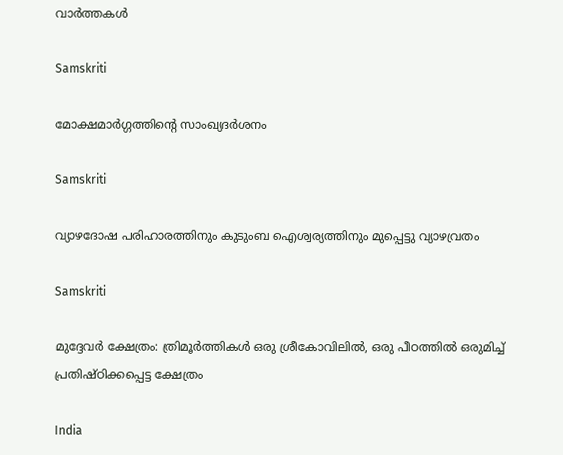വാര്‍ത്തകള്‍

Samskriti

മോക്ഷമാര്‍ഗ്ഗത്തിന്റെ സാംഖ്യദര്‍ശനം

Samskriti

വ്യാഴദോഷ പരിഹാരത്തിനും കുടുംബ ഐശ്വര്യത്തിനും മുപ്പെട്ടു വ്യാഴവ്രതം

Samskriti

മുദ്ദേവര്‍ ക്ഷേത്രം: ത്രിമൂര്‍ത്തികള്‍ ഒരു ശ്രീകോവിലില്‍, ഒരു പീഠത്തില്‍ ഒരുമിച്ച് പ്രതിഷ്ഠിക്കപ്പെട്ട ക്ഷേത്രം

India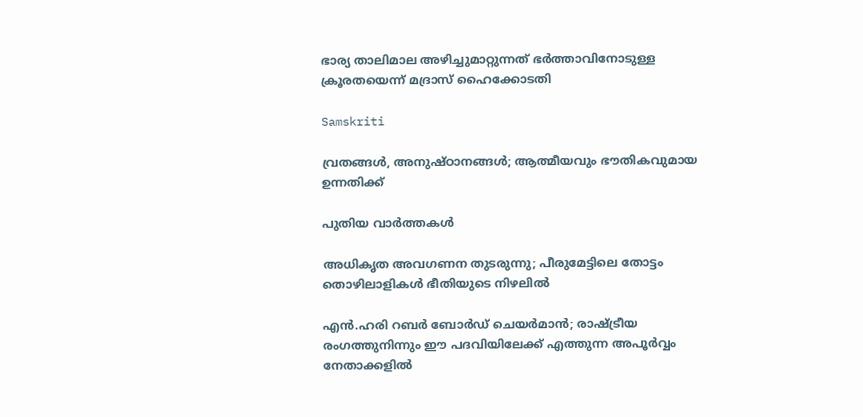ഭാര്യ താലിമാല അഴിച്ചുമാറ്റുന്നത് ഭര്‍ത്താവിനോടുള്ള ക്രൂരതയെന്ന് മദ്രാസ് ഹൈക്കോടതി

Samskriti

വ്രതങ്ങള്‍, അനുഷ്ഠാനങ്ങള്‍; ആത്മീയവും ഭൗതികവുമായ ഉന്നതിക്ക്

പുതിയ വാര്‍ത്തകള്‍

അധികൃത അവഗണന തുടരുന്നു; പീരുമേട്ടിലെ തോട്ടം തൊഴിലാളികള്‍ ഭീതിയുടെ നിഴലില്‍

എൻ.ഹരി റബർ ബോർഡ് ചെയർമാൻ; രാഷ്‌ട്രീയ രംഗത്തുനിന്നും ഈ പദവിയിലേക്ക് എത്തുന്ന അപൂര്‍വ്വം നേതാക്കളില്‍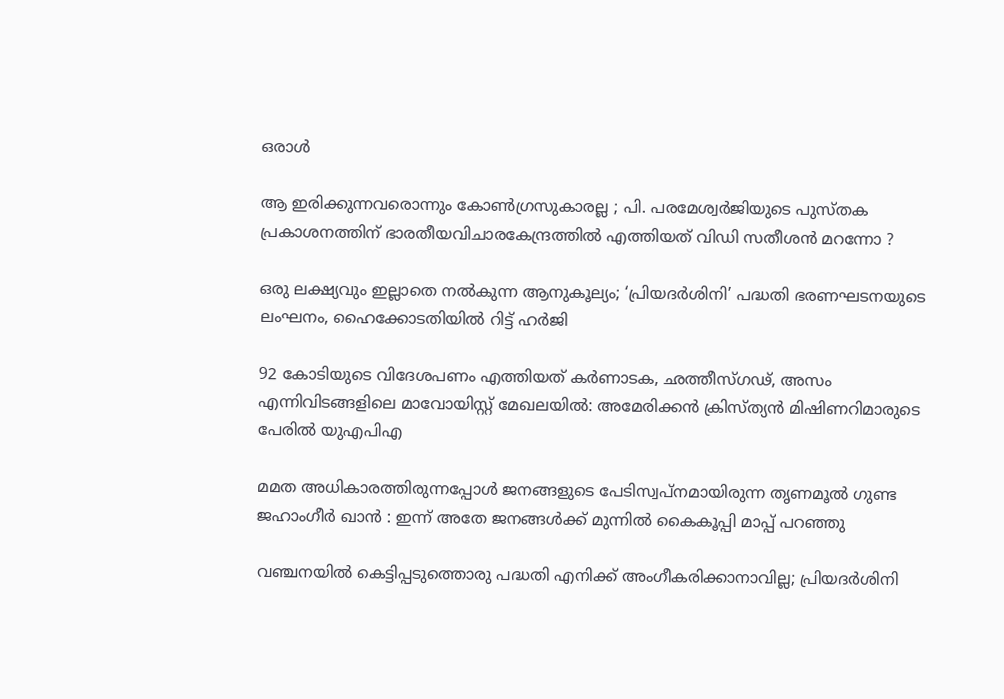ഒരാൾ

ആ ഇരിക്കുന്നവരൊന്നും കോൺഗ്രസുകാരല്ല ; പി. പരമേശ്വര്‍ജിയുടെ പുസ്തക പ്രകാശനത്തിന് ഭാരതീയവിചാരകേന്ദ്രത്തിൽ എത്തിയത് വിഡി സതീശൻ മറന്നോ ?

ഒരു ലക്ഷ്യവും ഇല്ലാതെ നൽകുന്ന ആനുകൂല്യം; ‘പ്രിയദർശിനി’ പദ്ധതി ഭരണഘടനയുടെ ലംഘനം, ഹൈക്കോടതിയിൽ റിട്ട് ഹർജി

92 കോടിയുടെ വിദേശപണം എത്തിയത് കര്‍ണാടക, ഛത്തീസ്ഗഢ്, അസം എന്നിവിടങ്ങളിലെ മാവോയിസ്റ്റ് മേഖലയിൽ: അമേരിക്കൻ ക്രിസ്ത്യന്‍ മിഷിണറിമാരുടെ പേരില്‍ യുഎപിഎ

മമത അധികാരത്തിരുന്നപ്പോൾ ജനങ്ങളുടെ പേടിസ്വപ്നമായിരുന്ന തൃണമൂൽ ഗുണ്ട ജഹാംഗീർ ഖാൻ : ഇന്ന് അതേ ജനങ്ങൾക്ക് മുന്നിൽ കൈകൂപ്പി മാപ്പ് പറഞ്ഞു

വഞ്ചനയിൽ കെട്ടിപ്പടുത്തൊരു പദ്ധതി എനിക്ക് അംഗീകരിക്കാനാവില്ല; പ്രിയദർശിനി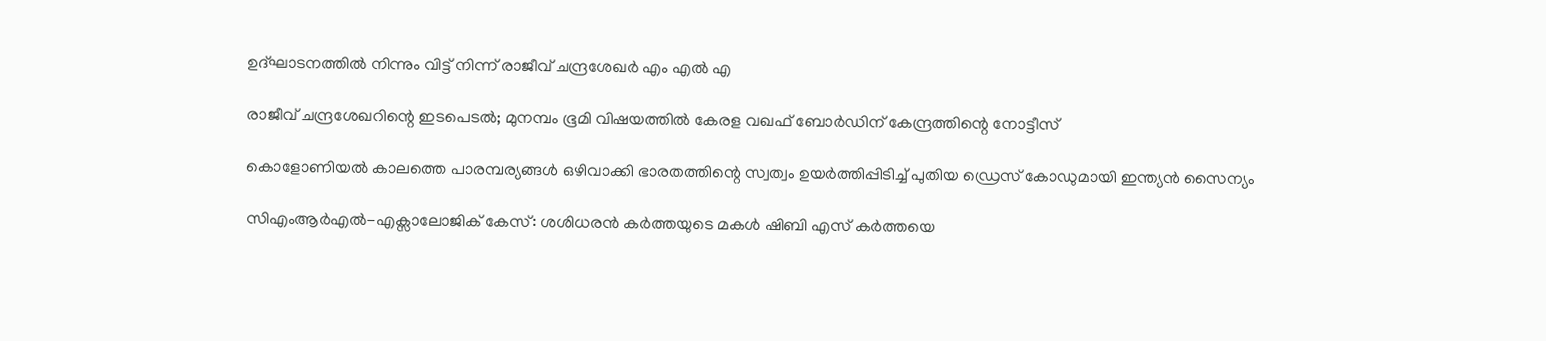ഉദ്ഘാടനത്തിൽ നിന്നും വിട്ട് നിന്ന് രാജീവ് ചന്ദ്രശേഖർ എം എൽ എ

രാജീവ് ചന്ദ്രശേഖറിന്റെ ഇടപെടൽ; മുനമ്പം ഭൂമി വിഷയത്തിൽ കേരള വഖഫ് ബോർഡിന് കേന്ദ്രത്തിന്റെ നോട്ടീസ്

കൊളോണിയൽ കാലത്തെ പാരമ്പര്യങ്ങൾ ഒഴിവാക്കി ഭാരതത്തിന്റെ സ്വത്വം ഉയർത്തിപ്പിടിച്ച് പുതിയ ഡ്രെസ് കോഡുമായി ഇന്ത്യൻ സൈന്യം

സിഎംആർഎൽ-എക്സാലോജിക് കേസ്: ശശിധരൻ കർത്തയുടെ മകൾ ഷിബി എസ് കർത്തയെ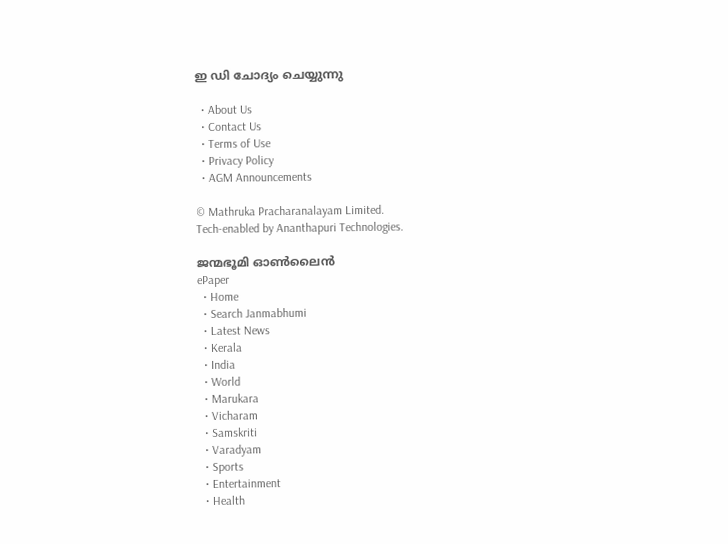ഇ ഡി ചോദ്യം ചെയ്യുന്നു

  • About Us
  • Contact Us
  • Terms of Use
  • Privacy Policy
  • AGM Announcements

© Mathruka Pracharanalayam Limited.
Tech-enabled by Ananthapuri Technologies.

ജന്മഭൂമി ഓണ്‍ലൈന്‍
ePaper
  • Home
  • Search Janmabhumi
  • Latest News
  • Kerala
  • India
  • World
  • Marukara
  • Vicharam
  • Samskriti
  • Varadyam
  • Sports
  • Entertainment
  • Health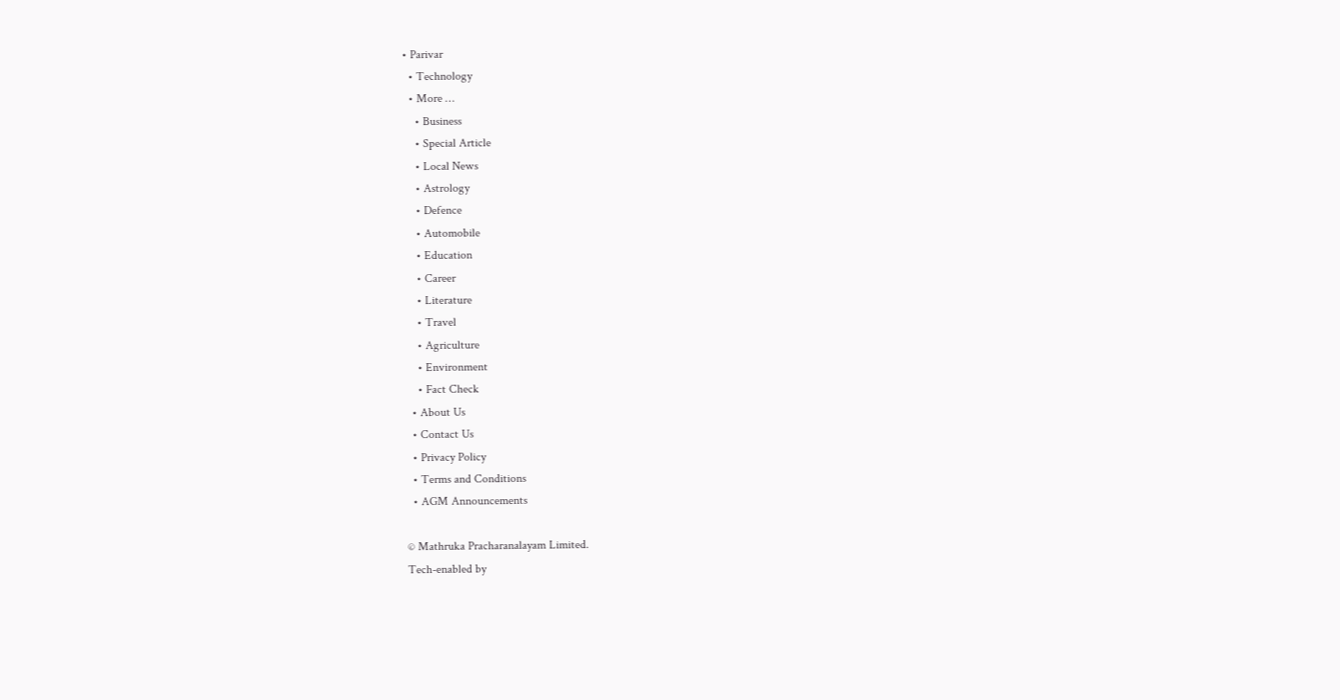• Parivar
  • Technology
  • More …
    • Business
    • Special Article
    • Local News
    • Astrology
    • Defence
    • Automobile
    • Education
    • Career
    • Literature
    • Travel
    • Agriculture
    • Environment
    • Fact Check
  • About Us
  • Contact Us
  • Privacy Policy
  • Terms and Conditions
  • AGM Announcements

© Mathruka Pracharanalayam Limited.
Tech-enabled by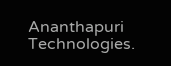Ananthapuri Technologies.